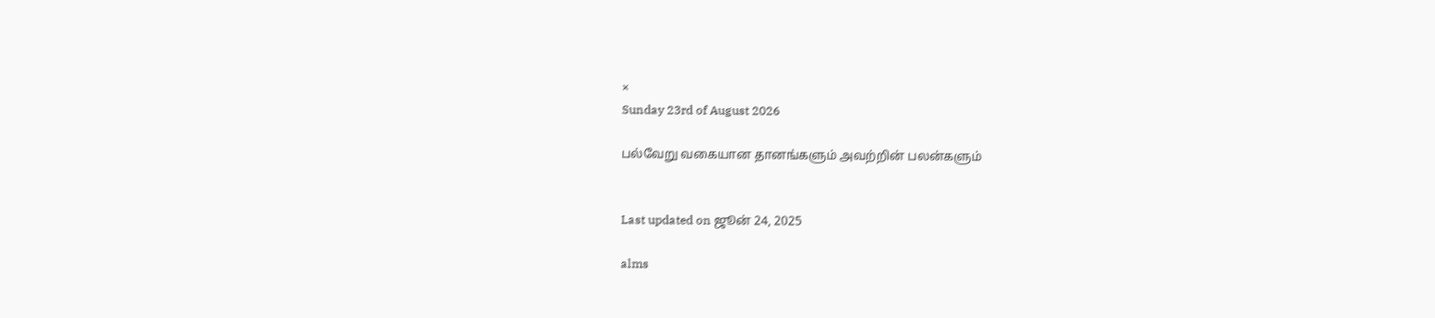×
Sunday 23rd of August 2026

பல்வேறு வகையான தானங்களும் அவற்றின் பலன்களும்


Last updated on ஜூன் 24, 2025

alms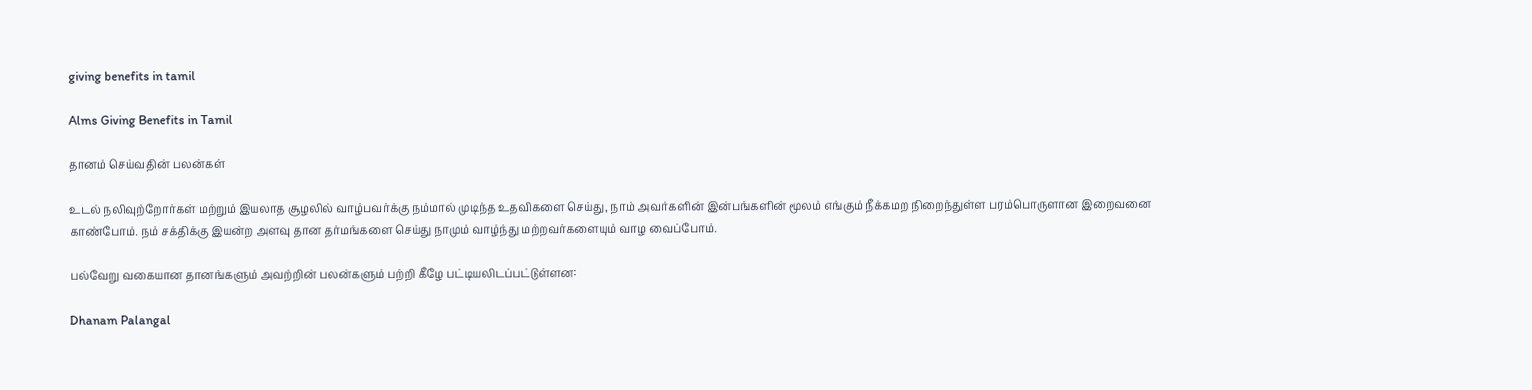giving benefits in tamil

Alms Giving Benefits in Tamil

தானம் செய்வதின் பலன்கள்

உடல் நலிவுற்றோர்கள் மற்றும் இயலாத சூழலில் வாழ்பவர்க்கு நம்மால் முடிந்த உதவிகளை செய்து, நாம் அவர்களின் இன்பங்களின் மூலம் எங்கும் நீக்கமற நிறைந்துள்ள பரம்பொருளான இறைவனை காண்போம். நம் சக்திக்கு இயன்ற அளவு தான தர்மங்களை செய்து நாமும் வாழ்ந்து மற்றவர்களையும் வாழ வைப்போம்.

பல்வேறு வகையான தானங்களும் அவற்றின் பலன்களும் பற்றி கீழே பட்டியலிடப்பட்டுள்ளன:

Dhanam Palangal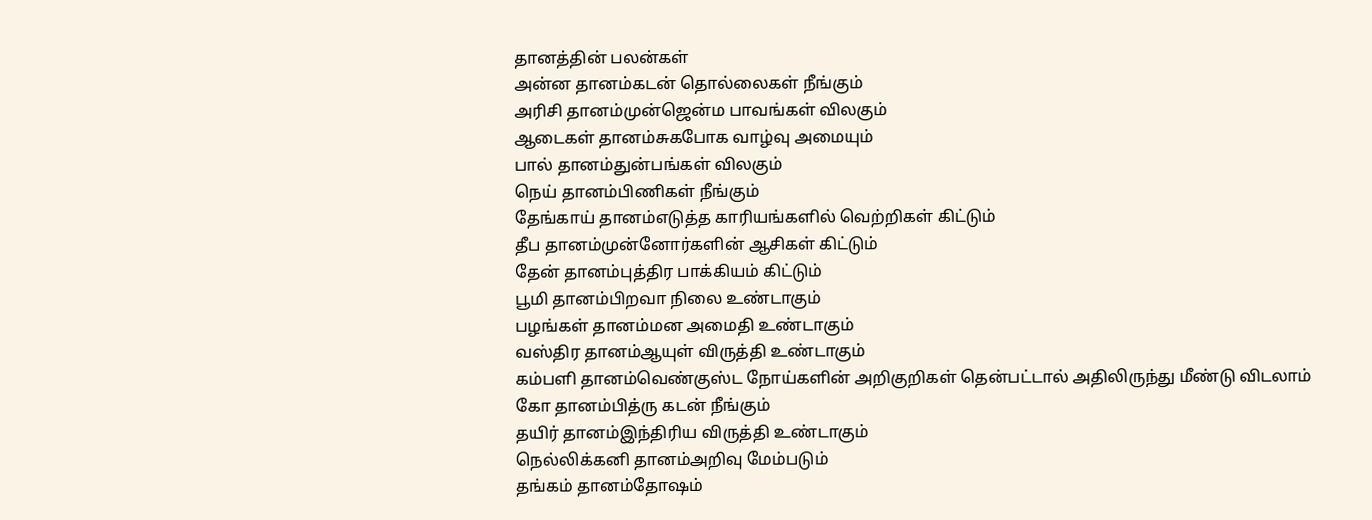தானத்தின் பலன்கள்
அன்ன தானம்கடன் தொல்லைகள் நீங்கும்
அரிசி தானம்முன்ஜென்ம பாவங்கள் விலகும்
ஆடைகள் தானம்சுகபோக வாழ்வு அமையும்
பால் தானம்துன்பங்கள் விலகும்
நெய் தானம்பிணிகள் நீங்கும்
தேங்காய் தானம்எடுத்த காரியங்களில் வெற்றிகள் கிட்டும்
தீப தானம்முன்னோர்களின் ஆசிகள் கிட்டும்
தேன் தானம்புத்திர பாக்கியம் கிட்டும்
பூமி தானம்பிறவா நிலை உண்டாகும்
பழங்கள் தானம்மன அமைதி உண்டாகும்
வஸ்திர தானம்ஆயுள் விருத்தி உண்டாகும்
கம்பளி தானம்வெண்குஸ்ட நோய்களின் அறிகுறிகள் தென்பட்டால் அதிலிருந்து மீண்டு விடலாம்
கோ தானம்பித்ரு கடன் நீங்கும்
தயிர் தானம்இந்திரிய விருத்தி உண்டாகும்
நெல்லிக்கனி தானம்அறிவு மேம்படும்
தங்கம் தானம்தோஷம்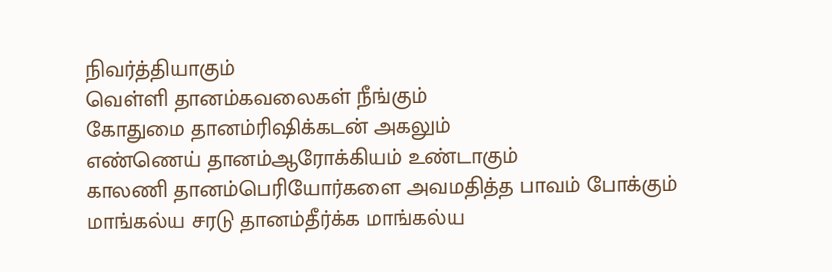நிவர்த்தியாகும்
வெள்ளி தானம்கவலைகள் நீங்கும்
கோதுமை தானம்ரிஷிக்கடன் அகலும்
எண்ணெய் தானம்ஆரோக்கியம் உண்டாகும்
காலணி தானம்பெரியோர்களை அவமதித்த பாவம் போக்கும்
மாங்கல்ய சரடு தானம்தீர்க்க மாங்கல்ய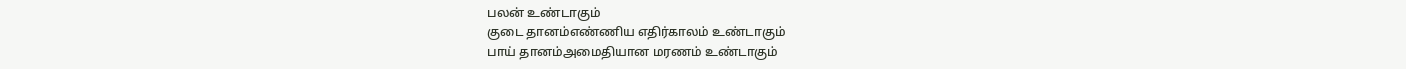பலன் உண்டாகும்
குடை தானம்எண்ணிய எதிர்காலம் உண்டாகும்
பாய் தானம்அமைதியான மரணம் உண்டாகும்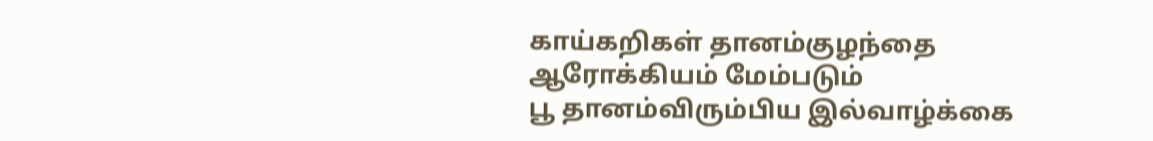காய்கறிகள் தானம்குழந்தை ஆரோக்கியம் மேம்படும்
பூ தானம்விரும்பிய இல்வாழ்க்கை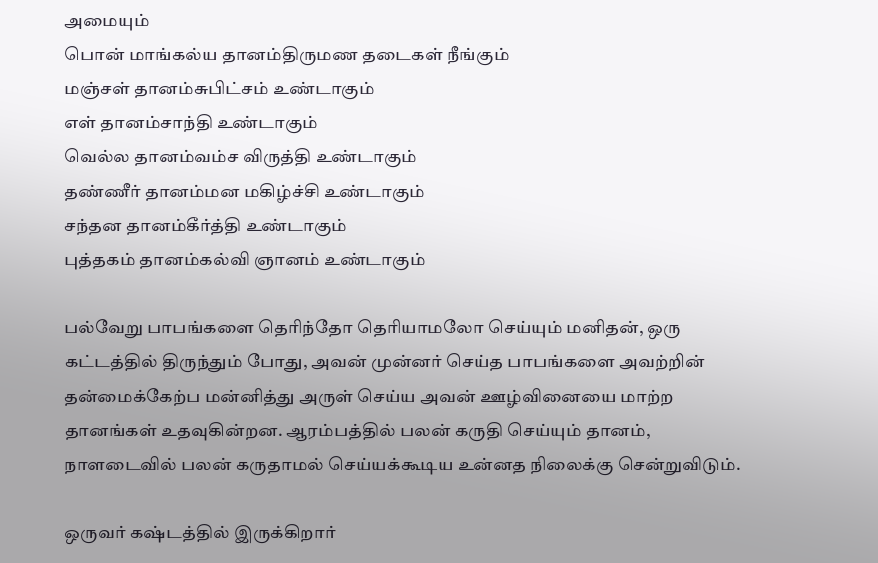அமையும்
பொன் மாங்கல்ய தானம்திருமண தடைகள் நீங்கும்
மஞ்சள் தானம்சுபிட்சம் உண்டாகும்
எள் தானம்சாந்தி உண்டாகும்
வெல்ல தானம்வம்ச விருத்தி உண்டாகும்
தண்ணீர் தானம்மன மகிழ்ச்சி உண்டாகும்
சந்தன தானம்கீர்த்தி உண்டாகும்
புத்தகம் தானம்கல்வி ஞானம் உண்டாகும்

பல்வேறு பாபங்களை தெரிந்தோ தெரியாமலோ செய்யும் மனிதன், ஒரு கட்டத்தில் திருந்தும் போது, அவன் முன்னர் செய்த பாபங்களை அவற்றின் தன்மைக்கேற்ப மன்னித்து அருள் செய்ய அவன் ஊழ்வினையை மாற்ற தானங்கள் உதவுகின்றன. ஆரம்பத்தில் பலன் கருதி செய்யும் தானம், நாளடைவில் பலன் கருதாமல் செய்யக்கூடிய உன்னத நிலைக்கு சென்றுவிடும்.

ஒருவர் கஷ்டத்தில் இருக்கிறார்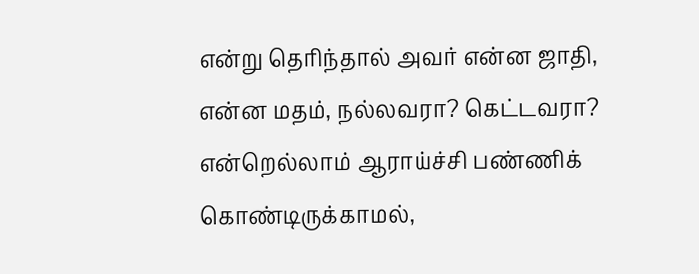என்று தெரிந்தால் அவர் என்ன ஜாதி, என்ன மதம், நல்லவரா? கெட்டவரா? என்றெல்லாம் ஆராய்ச்சி பண்ணிக் கொண்டிருக்காமல்,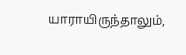யாராயிருந்தாலும்,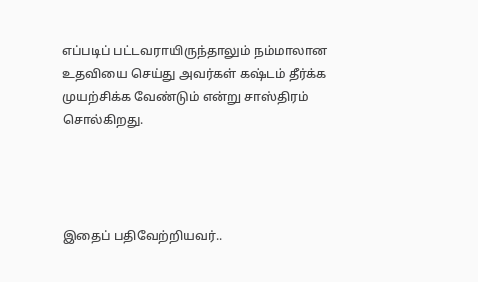எப்படிப் பட்டவராயிருந்தாலும் நம்மாலான உதவியை செய்து அவர்கள் கஷ்டம் தீர்க்க முயற்சிக்க வேண்டும் என்று சாஸ்திரம் சொல்கிறது.




இதைப் பதிவேற்றியவர்..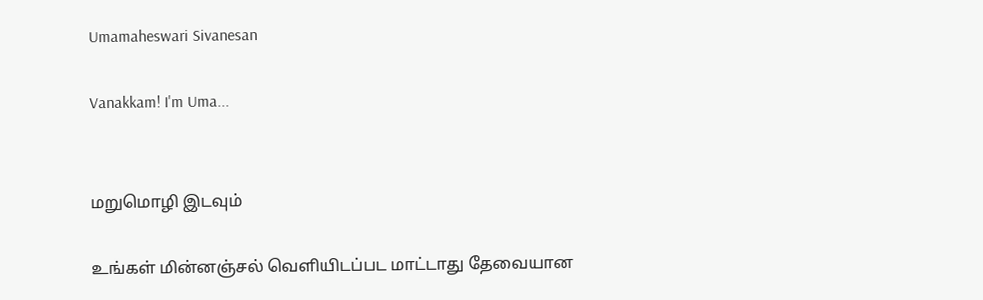Umamaheswari Sivanesan

Vanakkam! I'm Uma...


மறுமொழி இடவும்

உங்கள் மின்னஞ்சல் வெளியிடப்பட மாட்டாது தேவையான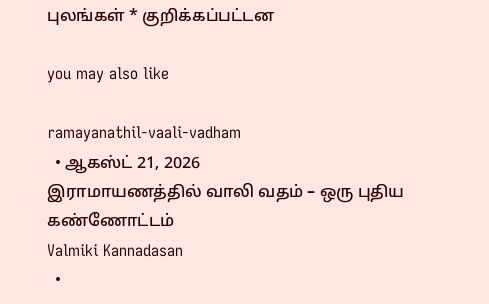புலங்கள் * குறிக்கப்பட்டன

you may also like

ramayanathil-vaali-vadham
  • ஆகஸ்ட் 21, 2026
இராமாயணத்தில் வாலி வதம் – ஒரு புதிய கண்ணோட்டம்
Valmiki Kannadasan
  •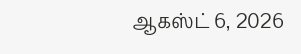ஆகஸ்ட் 6, 2026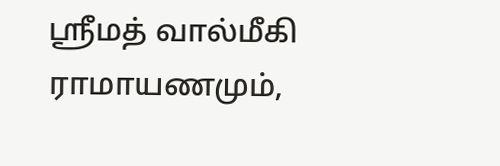ஸ்ரீமத் வால்மீகி ராமாயணமும்,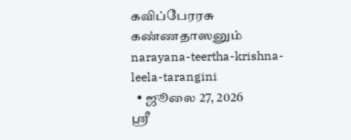கவிப்பேரரசு கண்ணதாஸனும்
narayana-teertha-krishna-leela-tarangini
  • ஜூலை 27, 2026
ஸ்ரீ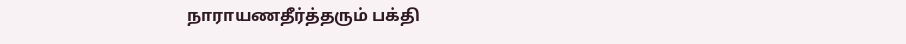நாராயணதீர்த்தரும் பக்தி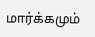மார்க்கமும்